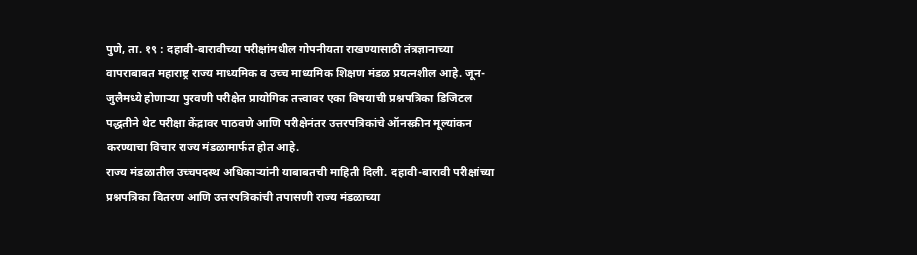पुणे, ता. १९ : दहावी-बारावीच्या परीक्षांमधील गोपनीयता राखण्यासाठी तंत्रज्ञानाच्या वापराबाबत महाराष्ट्र राज्य माध्यमिक व उच्च माध्यमिक शिक्षण मंडळ प्रयत्नशील आहे. जून-जुलैमध्ये होणाऱ्या पुरवणी परीक्षेत प्रायोगिक तत्त्वावर एका विषयाची प्रश्नपत्रिका डिजिटल पद्धतीने थेट परीक्षा केंद्रावर पाठवणे आणि परीक्षेनंतर उत्तरपत्रिकांचे ऑनस्क्रीन मूल्यांकन करण्याचा विचार राज्य मंडळामार्फत होत आहे.
राज्य मंडळातील उच्चपदस्थ अधिकाऱ्यांनी याबाबतची माहिती दिली. दहावी-बारावी परीक्षांच्या प्रश्नपत्रिका वितरण आणि उत्तरपत्रिकांची तपासणी राज्य मंडळाच्या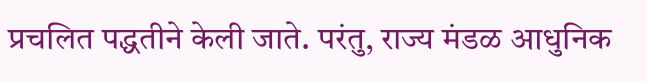प्रचलित पद्धतीने केली जाते. परंतु, राज्य मंडळ आधुनिक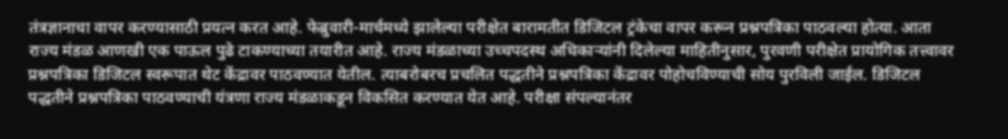तंत्रज्ञानाचा वापर करण्यासाठी प्रयत्न करत आहे. फेब्रुवारी-मार्चमध्ये झालेल्या परीक्षेत बारामतीत डिजिटल ट्रंकेचा वापर करून प्रश्नपत्रिका पाठवल्या होत्या. आता राज्य मंडळ आणखी एक पाऊल पुढे टाकण्याच्या तयारीत आहे. राज्य मंडळाच्या उच्चपदस्थ अधिकाऱ्यांनी दिलेल्या माहितीनुसार, पुरवणी परीक्षेत प्रायोगिक तत्त्वावर प्रश्नपत्रिका डिजिटल स्वरूपात थेट केंद्रावर पाठवण्यात येतील. त्याबरोबरच प्रचलित पद्धतीने प्रश्नपत्रिका केंद्रावर पोहोचविण्याची सोय पुरविली जाईल. डिजिटल पद्धतीने प्रश्नपत्रिका पाठवण्याची यंत्रणा राज्य मंडळाकडून विकसित करण्यात येत आहे. परीक्षा संपल्यानंतर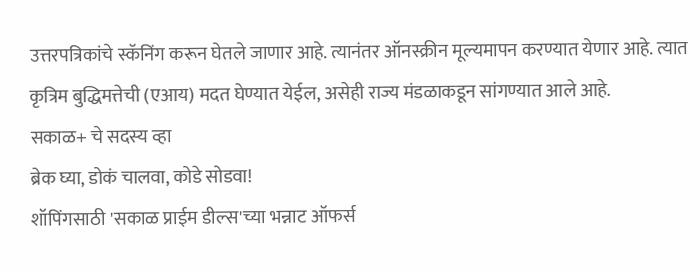उत्तरपत्रिकांचे स्कॅनिंग करून घेतले जाणार आहे. त्यानंतर ऑनस्क्रीन मूल्यमापन करण्यात येणार आहे. त्यात कृत्रिम बुद्धिमत्तेची (एआय) मदत घेण्यात येईल, असेही राज्य मंडळाकडून सांगण्यात आले आहे.
सकाळ+ चे सदस्य व्हा
ब्रेक घ्या, डोकं चालवा, कोडे सोडवा!
शॉपिंगसाठी 'सकाळ प्राईम डील्स'च्या भन्नाट ऑफर्स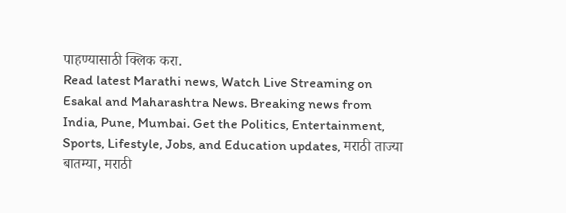पाहण्यासाठी क्लिक करा.
Read latest Marathi news, Watch Live Streaming on Esakal and Maharashtra News. Breaking news from India, Pune, Mumbai. Get the Politics, Entertainment, Sports, Lifestyle, Jobs, and Education updates, मराठी ताज्या बातम्या, मराठी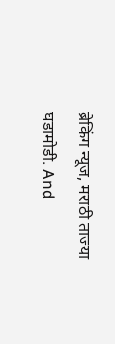ब्रेकिंग न्यूज, मराठी ताज्या घडामोडी. And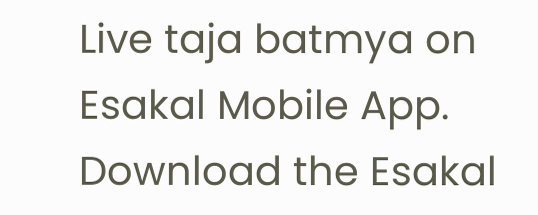Live taja batmya on Esakal Mobile App. Download the Esakal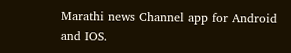Marathi news Channel app for Android and IOS.